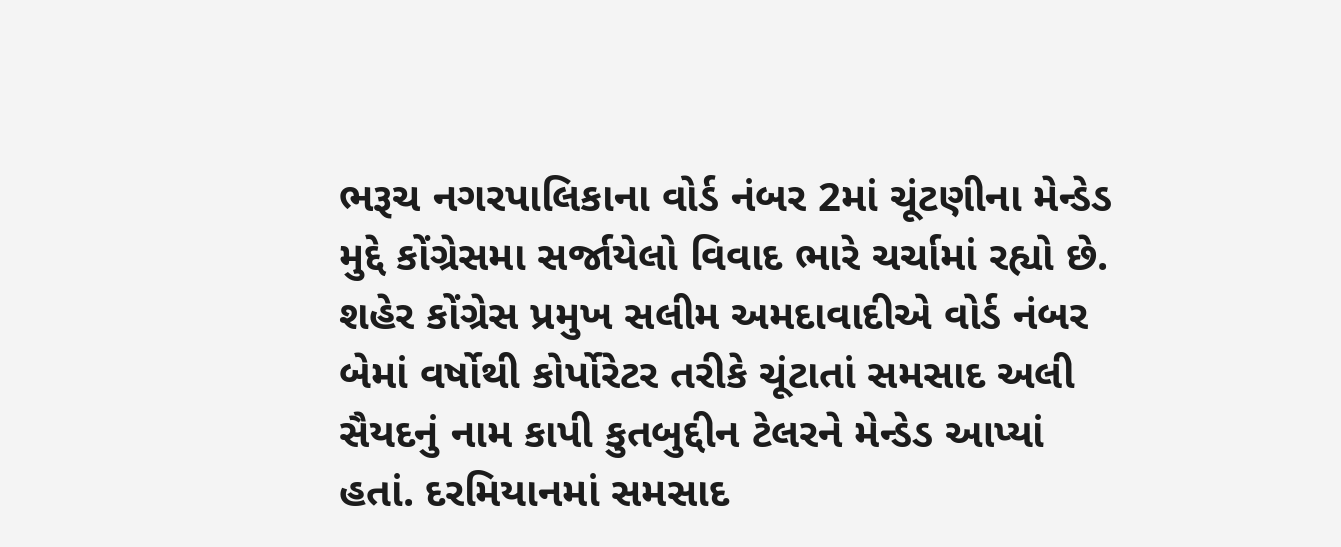ભરૂચ નગરપાલિકાના વોર્ડ નંબર 2માં ચૂંટણીના મેન્ડેડ મુદ્દે કોંગ્રેસમા સર્જાયેલો વિવાદ ભારે ચર્ચામાં રહ્યો છે. શહેર કોંગ્રેસ પ્રમુખ સલીમ અમદાવાદીએ વોર્ડ નંબર બેમાં વર્ષોથી કોર્પોરેટર તરીકે ચૂંટાતાં સમસાદ અલી સૈયદનું નામ કાપી કુતબુદ્દીન ટેલરને મેન્ડેડ આપ્યાં હતાં. દરમિયાનમાં સમસાદ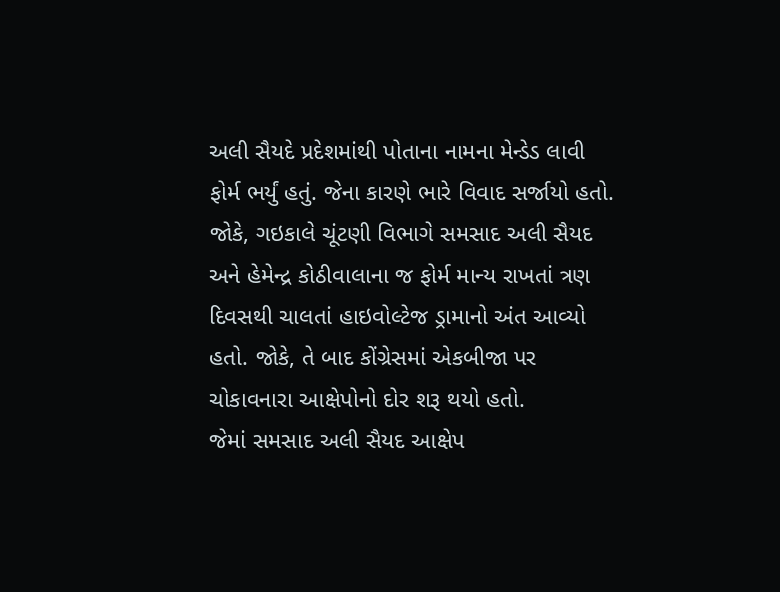અલી સૈયદે પ્રદેશમાંથી પોતાના નામના મેન્ડેડ લાવી ફોર્મ ભર્યું હતું. જેના કારણે ભારે વિવાદ સર્જાયો હતો. જોકે, ગઇકાલે ચૂંટણી વિભાગે સમસાદ અલી સૈયદ અને હેમેન્દ્ર કોઠીવાલાના જ ફોર્મ માન્ય રાખતાં ત્રણ દિવસથી ચાલતાં હાઇવોલ્ટેજ ડ્રામાનો અંત આવ્યો હતો. જોકે, તે બાદ કોંગ્રેસમાં એકબીજા પર ચોકાવનારા આક્ષેપોનો દોર શરૂ થયો હતો.
જેમાં સમસાદ અલી સૈયદ આક્ષેપ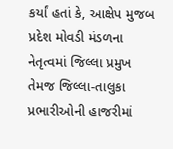કર્યાં હતાં કે, આક્ષેપ મુજબ પ્રદેશ મોવડી મંડળના નેતૃત્વમાં જિલ્લા પ્રમુખ તેમજ જિલ્લા-તાલુકા પ્રભારીઓની હાજરીમાં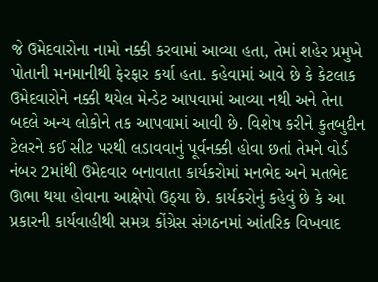જે ઉમેદવારોના નામો નક્કી કરવામાં આવ્યા હતા, તેમાં શહેર પ્રમુખે પોતાની મનમાનીથી ફેરફાર કર્યા હતા. કહેવામાં આવે છે કે કેટલાક ઉમેદવારોને નક્કી થયેલ મેન્ડેટ આપવામાં આવ્યા નથી અને તેના બદલે અન્ય લોકોને તક આપવામાં આવી છે. વિશેષ કરીને કુતબુદીન ટેલરને કઈ સીટ પરથી લડાવવાનું પૂર્વનક્કી હોવા છતાં તેમને વોર્ડ નંબર 2માંથી ઉમેદવાર બનાવાતા કાર્યકરોમાં મનભેદ અને મતભેદ ઊભા થયા હોવાના આક્ષેપો ઉઠ્યા છે. કાર્યકરોનું કહેવું છે કે આ પ્રકારની કાર્યવાહીથી સમગ્ર કોંગ્રેસ સંગઠનમાં આંતરિક વિખવાદ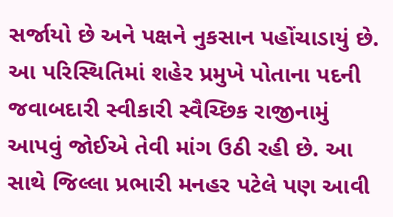સર્જાયો છે અને પક્ષને નુકસાન પહોંચાડાયું છે. આ પરિસ્થિતિમાં શહેર પ્રમુખે પોતાના પદની જવાબદારી સ્વીકારી સ્વૈચ્છિક રાજીનામું આપવું જોઈએ તેવી માંગ ઉઠી રહી છે. આ સાથે જિલ્લા પ્રભારી મનહર પટેલે પણ આવી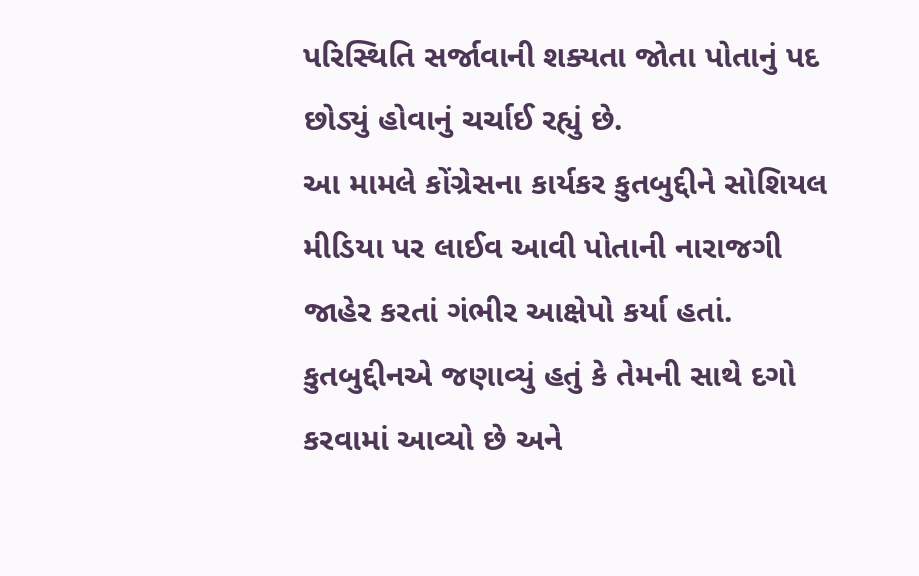પરિસ્થિતિ સર્જાવાની શક્યતા જોતા પોતાનું પદ છોડ્યું હોવાનું ચર્ચાઈ રહ્યું છે.
આ મામલે કોંગ્રેસના કાર્યકર કુતબુદ્દીને સોશિયલ મીડિયા પર લાઈવ આવી પોતાની નારાજગી જાહેર કરતાં ગંભીર આક્ષેપો કર્યા હતાં. કુતબુદ્દીનએ જણાવ્યું હતું કે તેમની સાથે દગો કરવામાં આવ્યો છે અને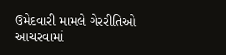ઉમેદવારી મામલે ગેરરીતિઓ આચરવામાં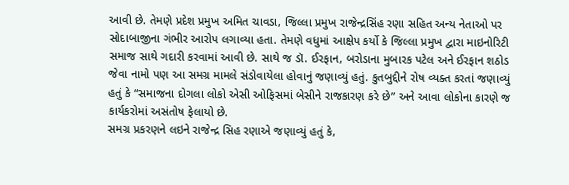આવી છે. તેમણે પ્રદેશ પ્રમુખ અમિત ચાવડા, જિલ્લા પ્રમુખ રાજેન્દ્રસિંહ રણા સહિત અન્ય નેતાઓ પર સોદાબાજીના ગંભીર આરોપ લગાવ્યા હતા. તેમણે વધુમાં આક્ષેપ કર્યો કે જિલ્લા પ્રમુખ દ્વારા માઇનોરિટી સમાજ સાથે ગદારી કરવામાં આવી છે. સાથે જ ડૉ. ઈરફાન, બરોડાના મુબારક પટેલ અને ઈરફાન શઠોડ જેવા નામો પણ આ સમગ્ર મામલે સંડોવાયેલા હોવાનું જણાવ્યું હતું. કુતબુદ્દીને રોષ વ્યક્ત કરતાં જણાવ્યું હતું કે “સમાજના દોગલા લોકો એસી ઓફિસમાં બેસીને રાજકારણ કરે છે” અને આવા લોકોના કારણે જ કાર્યકરોમાં અસંતોષ ફેલાયો છે.
સમગ્ર પ્રકરણને લઇને રાજેન્દ્ર સિહ રણાએ જણાવ્યું હતું કે,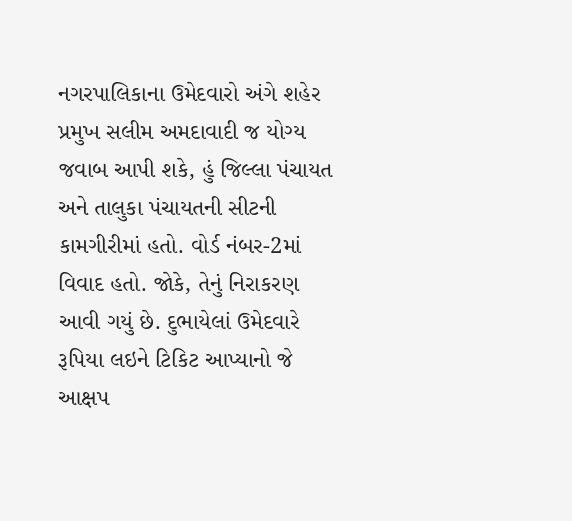નગરપાલિકાના ઉમેદવારો અંગે શહેર પ્રમુખ સલીમ અમદાવાદી જ યોગ્ય જવાબ આપી શકે, હું જિલ્લા પંચાયત અને તાલુકા પંચાયતની સીટની કામગીરીમાં હતો. વોર્ડ નંબર-2માં વિવાદ હતો. જોકે, તેનું નિરાકરણ આવી ગયું છે. દુભાયેલાં ઉમેદવારે રૂપિયા લઇને ટિકિટ આપ્યાનો જે આક્ષપ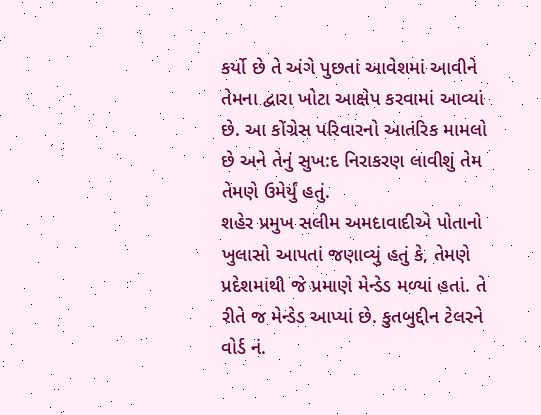કર્યો છે તે અંગે પુછતાં આવેશમાં આવીને તેમના દ્વારા ખોટા આક્ષેપ કરવામાં આવ્યાં છે. આ કોંગ્રેસ પરિવારનો આતંરિક મામલો છે અને તેનું સુખ:દ નિરાકરણ લાવીશું તેમ તેમણે ઉમેર્યું હતું.
શહેર પ્રમુખ સલીમ અમદાવાદીએ પોતાનો ખુલાસો આપતાં જણાવ્યું હતું કે, તેમણે પ્રદેશમાંથી જે પ્રમાણે મેન્ડેડ મળ્યાં હતાં. તે રીતે જ મેન્ડેડ આપ્યાં છે. કુતબુદ્દીન ટેલરને વોર્ડ નં.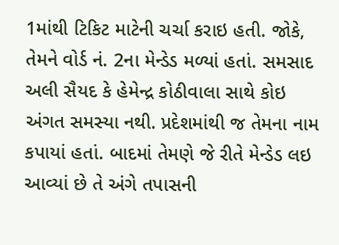1માંથી ટિકિટ માટેની ચર્ચા કરાઇ હતી. જોકે, તેમને વોર્ડ નં. 2ના મેન્ડેડ મળ્યાં હતાં. સમસાદ અલી સૈયદ કે હેમેન્દ્ર કોઠીવાલા સાથે કોઇ અંગત સમસ્યા નથી. પ્રદેશમાંથી જ તેમના નામ કપાયાં હતાં. બાદમાં તેમણે જે રીતે મેન્ડેડ લઇ આવ્યાં છે તે અંગે તપાસની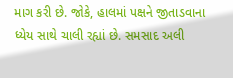માગ કરી છે. જોકે, હાલમાં પક્ષને જીતાડવાના ધ્યેય સાથે ચાલી રહ્યાં છે. સમસાદ અલી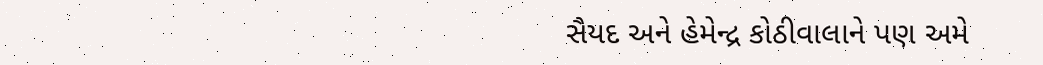સૈયદ અને હેમેન્દ્ર કોઠીવાલાને પણ અમે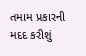તમામ પ્રકારની મદદ કરીશું